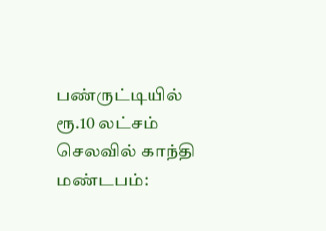பண்ருட்டியில் ரூ.10 லட்சம் செலவில் காந்தி மண்டபம்: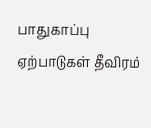பாதுகாப்பு ஏற்பாடுகள் தீவிரம்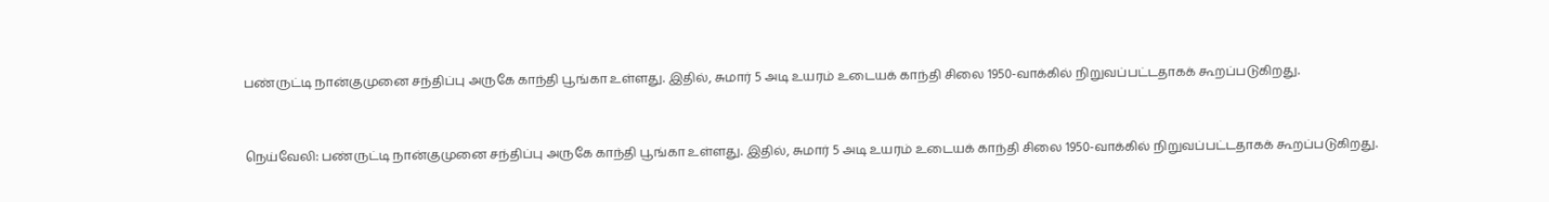பண்ருட்டி நான்குமுனை சந்திப்பு அருகே காந்தி பூங்கா உள்ளது. இதில், சுமார் 5 அடி உயரம் உடையக் காந்தி சிலை 1950-வாக்கில் நிறுவப்பட்டதாகக் கூறப்படுகிறது.


நெய்வேலி: பண்ருட்டி நான்குமுனை சந்திப்பு அருகே காந்தி பூங்கா உள்ளது. இதில், சுமார் 5 அடி உயரம் உடையக் காந்தி சிலை 1950-வாக்கில் நிறுவப்பட்டதாகக் கூறப்படுகிறது.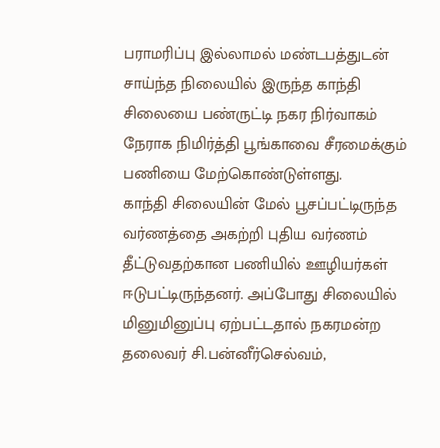பராமரிப்பு இல்லாமல் மண்டபத்துடன் சாய்ந்த நிலையில் இருந்த காந்தி சிலையை பண்ருட்டி நகர நிர்வாகம் நேராக நிமிர்த்தி பூங்காவை சீரமைக்கும் பணியை மேற்கொண்டுள்ளது.
காந்தி சிலையின் மேல் பூசப்பட்டிருந்த வர்ணத்தை அகற்றி புதிய வர்ணம் தீட்டுவதற்கான பணியில் ஊழியர்கள் ஈடுபட்டிருந்தனர். அப்போது சிலையில் மினுமினுப்பு ஏற்பட்டதால் நகரமன்ற தலைவர் சி.பன்னீர்செல்வம்,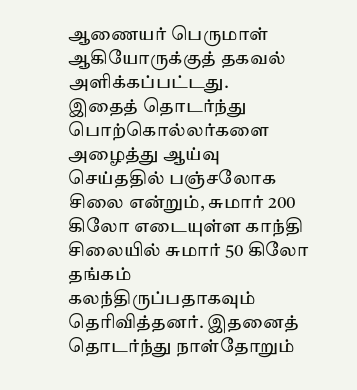ஆணையர் பெருமாள் ஆகியோருக்குத் தகவல் அளிக்கப்பட்டது.
இதைத் தொடர்ந்து பொற்கொல்லர்களை அழைத்து ஆய்வு செய்ததில் பஞ்சலோக சிலை என்றும், சுமார் 200 கிலோ எடையுள்ள காந்தி சிலையில் சுமார் 50 கிலோ தங்கம் கலந்திருப்பதாகவும் தெரிவித்தனர். இதனைத் தொடர்ந்து நாள்தோறும்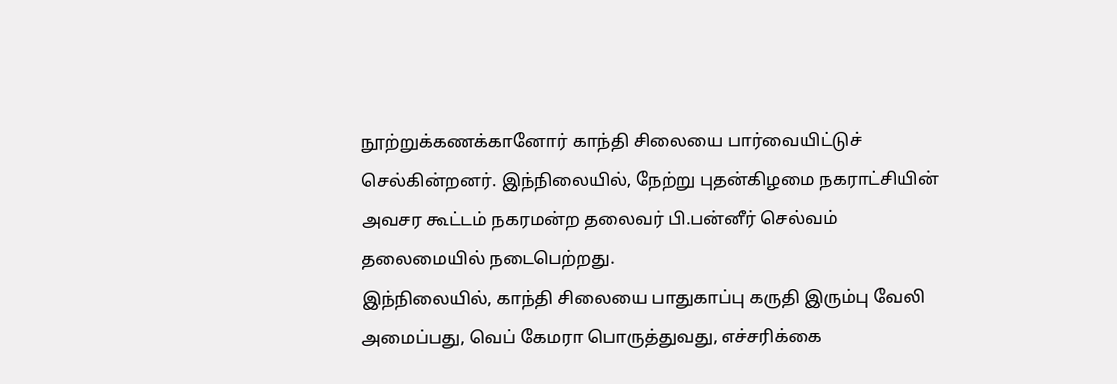நூற்றுக்கணக்கானோர் காந்தி சிலையை பார்வையிட்டுச் செல்கின்றனர். இந்நிலையில், நேற்று புதன்கிழமை நகராட்சியின் அவசர கூட்டம் நகரமன்ற தலைவர் பி.பன்னீர் செல்வம் தலைமையில் நடைபெற்றது.
இந்நிலையில், காந்தி சிலையை பாதுகாப்பு கருதி இரும்பு வேலி அமைப்பது, வெப் கேமரா பொருத்துவது, எச்சரிக்கை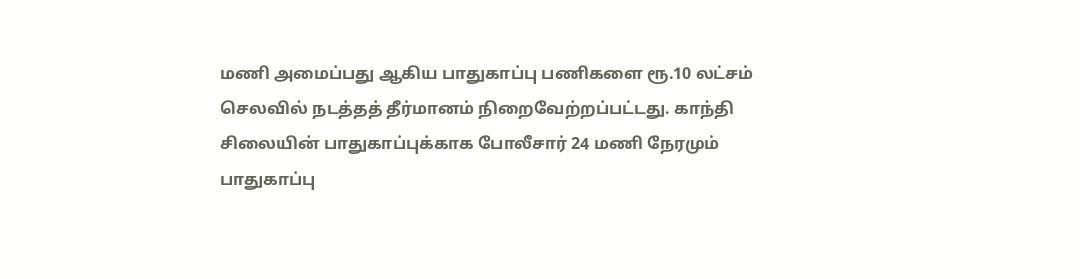மணி அமைப்பது ஆகிய பாதுகாப்பு பணிகளை ரூ.10 லட்சம் செலவில் நடத்தத் தீர்மானம் நிறைவேற்றப்பட்டது. காந்தி சிலையின் பாதுகாப்புக்காக போலீசார் 24 மணி நேரமும் பாதுகாப்பு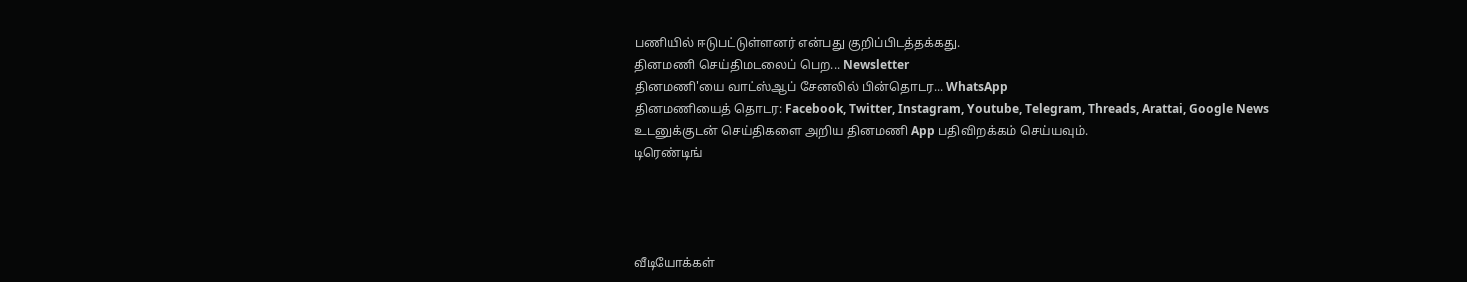பணியில் ஈடுபட்டுள்ளனர் என்பது குறிப்பிடத்தக்கது.
தினமணி செய்திமடலைப் பெற... Newsletter
தினமணி'யை வாட்ஸ்ஆப் சேனலில் பின்தொடர... WhatsApp
தினமணியைத் தொடர: Facebook, Twitter, Instagram, Youtube, Telegram, Threads, Arattai, Google News
உடனுக்குடன் செய்திகளை அறிய தினமணி App பதிவிறக்கம் செய்யவும்.
டிரெண்டிங்




வீடியோக்கள்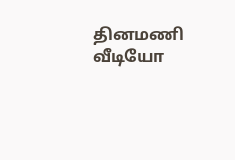தினமணி வீடியோ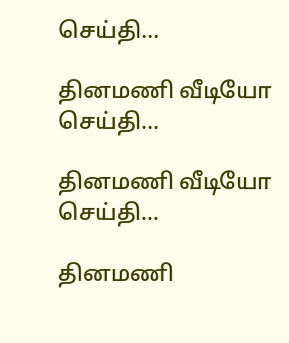செய்தி...

தினமணி வீடியோ செய்தி...

தினமணி வீடியோ செய்தி...

தினமணி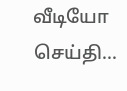வீடியோ செய்தி...